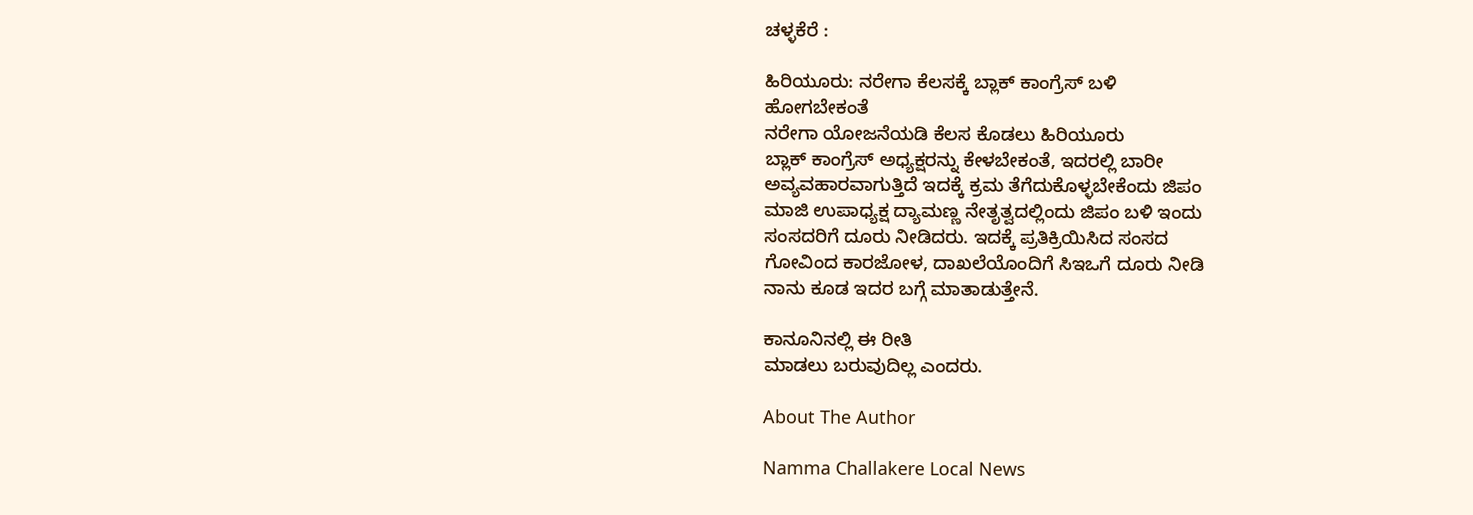ಚಳ್ಳಕೆರೆ :

ಹಿರಿಯೂರು: ನರೇಗಾ ಕೆಲಸಕ್ಕೆ ಬ್ಲಾಕ್ ಕಾಂಗ್ರೆಸ್ ಬಳಿ
ಹೋಗಬೇಕಂತೆ
ನರೇಗಾ ಯೋಜನೆಯಡಿ ಕೆಲಸ ಕೊಡಲು ಹಿರಿಯೂರು
ಬ್ಲಾಕ್ ಕಾಂಗ್ರೆಸ್ ಅಧ್ಯಕ್ಷರನ್ನು ಕೇಳಬೇಕಂತೆ, ಇದರಲ್ಲಿ ಬಾರೀ
ಅವ್ಯವಹಾರವಾಗುತ್ತಿದೆ ಇದಕ್ಕೆ ಕ್ರಮ ತೆಗೆದುಕೊಳ್ಳಬೇಕೆಂದು ಜಿಪಂ
ಮಾಜಿ ಉಪಾಧ್ಯಕ್ಷ ದ್ಯಾಮಣ್ಣ ನೇತೃತ್ವದಲ್ಲಿಂದು ಜಿಪಂ ಬಳಿ ಇಂದು
ಸಂಸದರಿಗೆ ದೂರು ನೀಡಿದರು. ಇದಕ್ಕೆ ಪ್ರತಿಕ್ರಿಯಿಸಿದ ಸಂಸದ
ಗೋವಿಂದ ಕಾರಜೋಳ, ದಾಖಲೆಯೊಂದಿಗೆ ಸಿಇಒಗೆ ದೂರು ನೀಡಿ
ನಾನು ಕೂಡ ಇದರ ಬಗ್ಗೆ ಮಾತಾಡುತ್ತೇನೆ.

ಕಾನೂನಿನಲ್ಲಿ ಈ ರೀತಿ
ಮಾಡಲು ಬರುವುದಿಲ್ಲ ಎಂದರು.

About The Author

Namma Challakere Local News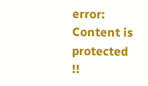error: Content is protected !!